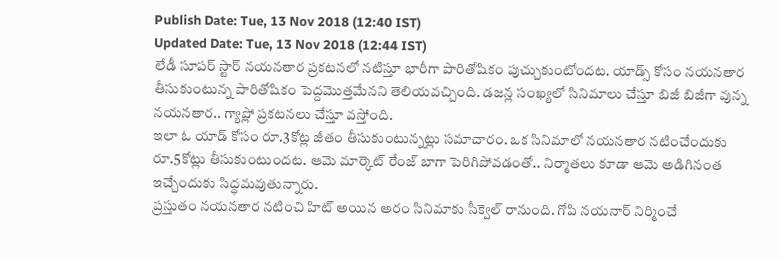Publish Date: Tue, 13 Nov 2018 (12:40 IST)
Updated Date: Tue, 13 Nov 2018 (12:44 IST)
లేడీ సూపర్ స్టార్ నయనతార ప్రకటనలో నటిస్తూ భారీగా పారితోషికం పుచ్చుకుంటోందట. యాడ్స్ కోసం నయనతార తీసుకుంటున్న పారితోషికం పెద్దమొత్తమేనని తెలియవచ్చింది. డజన్ల సంఖ్యలో సినిమాలు చేస్తూ బిజీ బిజీగా వున్న నయనతార.. గ్యాప్లో ప్రకటనలు చేస్తూ వస్తోంది.
ఇలా ఓ యాడ్ కోసం రూ.3కోట్ల జీతం తీసుకుంటున్నట్లు సమాచారం. ఒక సినిమాలో నయనతార నటించేందుకు రూ.5కోట్లు తీసుకుంటుందట. ఆమె మార్కెట్ రేంజ్ బాగా పెరిగిపోవడంతో.. నిర్మాతలు కూడా ఆమె అడిగినంత ఇచ్చేందుకు సిద్ధమవుతున్నారు.
ప్రస్తుతం నయనతార నటించి హిట్ అయిన అరం సినిమాకు సీక్వెల్ రానుంది. గోపి నయనార్ నిర్మించే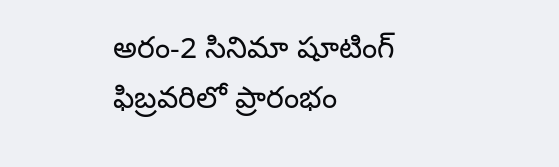అరం-2 సినిమా షూటింగ్ ఫిబ్రవరిలో ప్రారంభం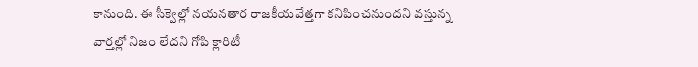కానుంది. ఈ సీక్వెల్లో నయనతార రాజకీయవేత్తగా కనిపించనుందని వస్తున్న వార్తల్లో నిజం లేదని గోపి క్లారిటీ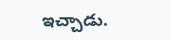ఇచ్చాడు.